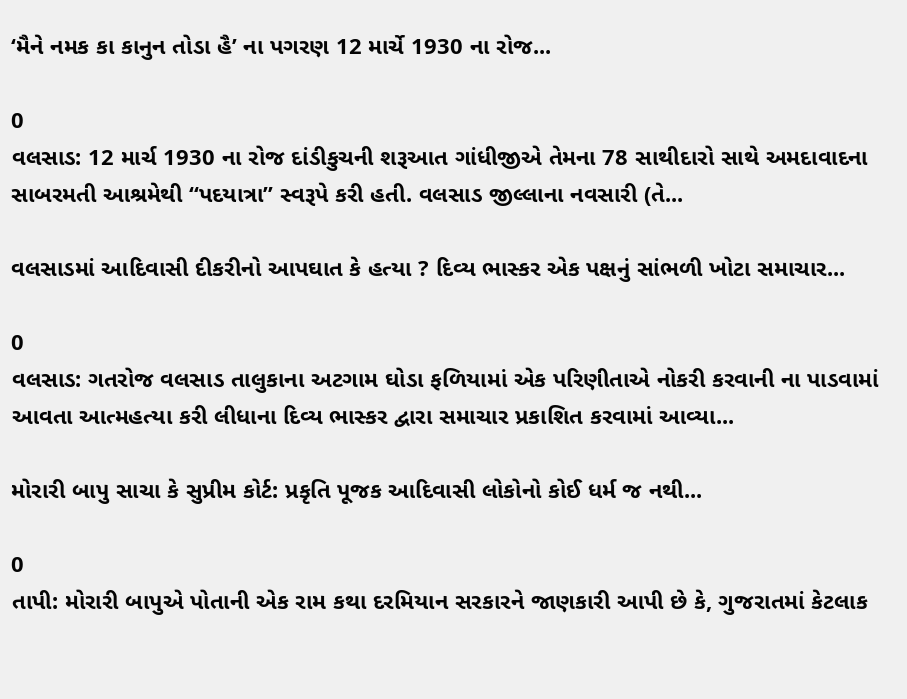‘મૈને નમક કા કાનુન તોડા હૈ’ ના પગરણ 12 માર્ચે 1930 ના રોજ...

0
વલસાડ: 12 માર્ચ 1930 ના રોજ દાંડીકુચની શરૂઆત ગાંધીજીએ તેમના 78 સાથીદારો સાથે અમદાવાદના સાબરમતી આશ્રમેથી “પદયાત્રા” સ્વરૂપે કરી હતી. વલસાડ જીલ્લાના નવસારી (તે...

વલસાડમાં આદિવાસી દીકરીનો આપઘાત કે હત્યા ? દિવ્ય ભાસ્કર એક પક્ષનું સાંભળી ખોટા સમાચાર...

0
વલસાડ: ગતરોજ વલસાડ તાલુકાના અટગામ ઘોડા ફળિયામાં એક પરિણીતાએ નોકરી કરવાની ના પાડવામાં આવતા આત્મહત્યા કરી લીધાના દિવ્ય ભાસ્કર દ્વારા સમાચાર પ્રકાશિત કરવામાં આવ્યા...

મોરારી બાપુ સાચા કે સુપ્રીમ કોર્ટ: પ્રકૃતિ પૂજક આદિવાસી લોકોનો કોઈ ધર્મ જ નથી...

0
તાપી: મોરારી બાપુએ પોતાની એક રામ કથા દરમિયાન સરકારને જાણકારી આપી છે કે, ગુજરાતમાં કેટલાક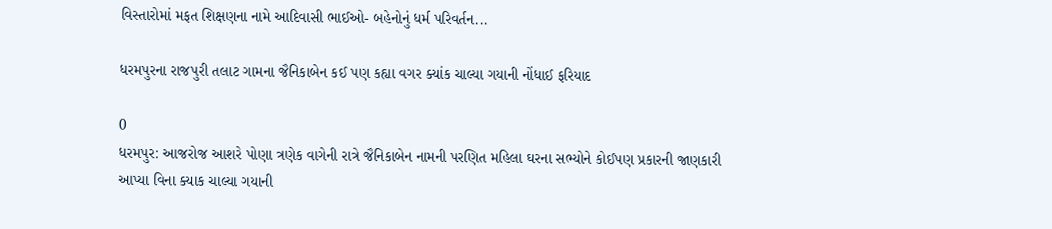વિસ્તારોમાં મફત શિક્ષણના નામે આદિવાસી ભાઈઓ- બહેનોનું ધર્મ પરિવર્તન...

ધરમપુરના રાજપુરી તલાટ ગામના જૈનિકાબેન કઈ પણ કહ્યા વગર ક્યાંક ચાલ્યા ગયાની નોંધાઈ ફરિયાદ

0
ધરમપુર: આજરોજ આશરે પોણા ત્રણેક વાગેની રાત્રે જૈનિકાબેન નામની પરણિત મહિલા ઘરના સભ્યોને કોઈપણ પ્રકારની જાણકારી આપ્યા વિના ક્યાક ચાલ્યા ગયાની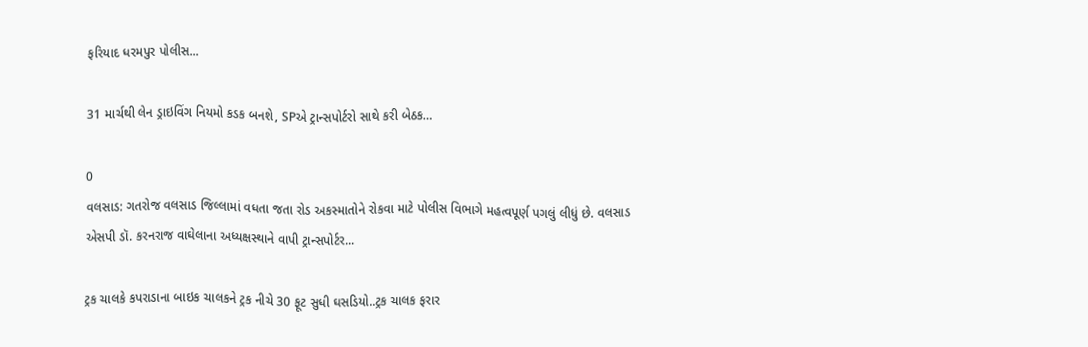ફરિયાદ ધરમપુર પોલીસ...

31 માર્ચથી લેન ડ્રાઇવિંગ નિયમો કડક બનશે, SPએ ટ્રાન્સપોર્ટરો સાથે કરી બેઠક…

0
વલસાડ: ગતરોજ વલસાડ જિલ્લામાં વધતા જતા રોડ અકસ્માતોને રોકવા માટે પોલીસ વિભાગે મહત્વપૂર્ણ પગલું લીધું છે. વલસાડ એસપી ડૉ. કરનરાજ વાઘેલાના અધ્યક્ષસ્થાને વાપી ટ્રાન્સપોર્ટર...

ટ્રક ચાલકે કપરાડાના બાઇક ચાલકને ટ્રક નીચે 30 ફૂટ સુધી ઘસડિયો..ટ્રક ચાલક ફરાર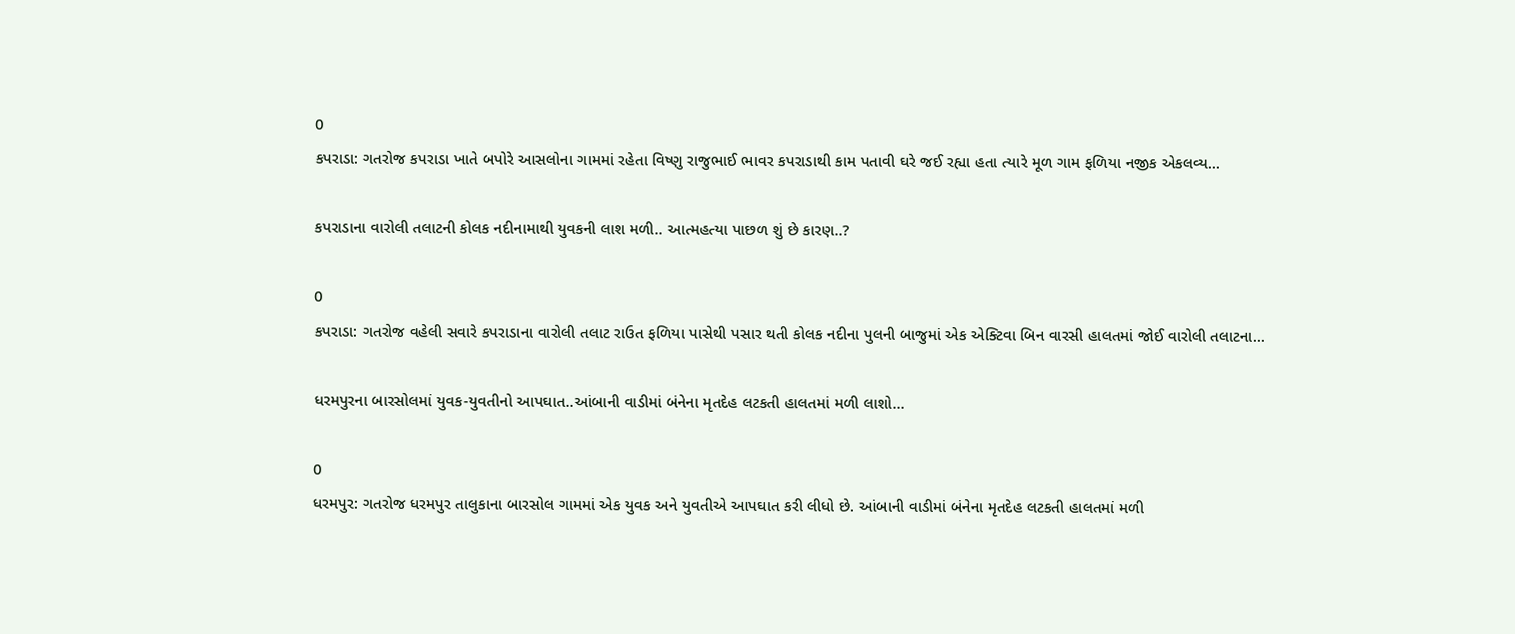0
કપરાડા: ગતરોજ કપરાડા ખાતે બપોરે આસલોના ગામમાં રહેતા વિષ્ણુ રાજુભાઈ ભાવર કપરાડાથી કામ પતાવી ઘરે જઈ રહ્યા હતા ત્યારે મૂળ ગામ ફળિયા નજીક એકલવ્ય...

કપરાડાના વારોલી તલાટની કોલક નદીનામાથી યુવકની લાશ મળી.. આત્મહત્યા પાછળ શું છે કારણ..?

0
કપરાડા: ગતરોજ વહેલી સવારે કપરાડાના વારોલી તલાટ રાઉત ફળિયા પાસેથી પસાર થતી કોલક નદીના પુલની બાજુમાં એક એક્ટિવા બિન વારસી હાલતમાં જોઈ વારોલી તલાટના...

ધરમપુરના બારસોલમાં યુવક-યુવતીનો આપઘાત..આંબાની વાડીમાં બંનેના મૃતદેહ લટકતી હાલતમાં મળી લાશો…

0
ધરમપુર: ગતરોજ ધરમપુર તાલુકાના બારસોલ ગામમાં એક યુવક અને યુવતીએ આપઘાત કરી લીધો છે. આંબાની વાડીમાં બંનેના મૃતદેહ લટકતી હાલતમાં મળી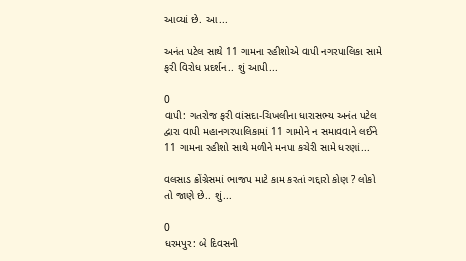આવ્યાં છે. આ...

અનંત પટેલ સાથે 11 ગામના રહીશોએ વાપી નગરપાલિકા સામે ફરી વિરોધ પ્રદર્શન.. શું આપી...

0
વાપી: ગતરોજ ફરી વાંસદા-ચિખલીના ધારાસભ્ય અનંત પટેલ દ્વારા વાપી મહાનગરપાલિકામાં 11 ગામોને ન સમાવવાને લઈને 11 ગામના રહીશો સાથે મળીને મનપા કચેરી સામે ધરણાં...

વલસાડ ક્રોંગ્રેસમાં ભાજપ માટે કામ કરતાં ગદ્દારો કોણ ? લોકો તો જાણે છે.. શું...

0
ધરમપુર: બે દિવસની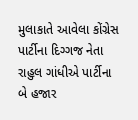મુલાકાતે આવેલા કોંગ્રેસ પાર્ટીના દિગ્ગજ નેતા રાહુલ ગાંધીએ પાર્ટીના બે હજાર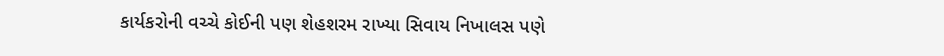કાર્યકરોની વચ્ચે કોઈની પણ શેહશરમ રાખ્યા સિવાય નિખાલસ પણે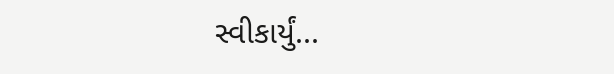સ્વીકાર્યું...